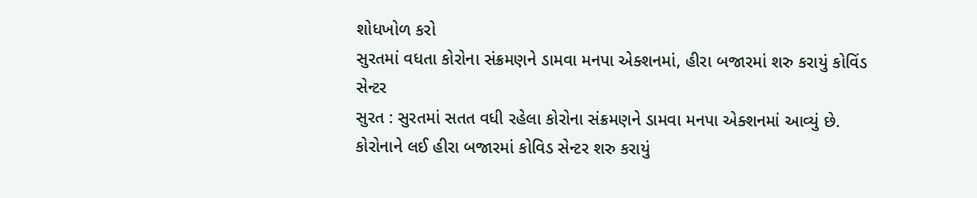શોધખોળ કરો
સુરતમાં વધતા કોરોના સંક્રમણને ડામવા મનપા એક્શનમાં, હીરા બજારમાં શરુ કરાયું કોવિંડ સેન્ટર
સુરત : સુરતમાં સતત વધી રહેલા કોરોના સંક્રમણને ડામવા મનપા એક્શનમાં આવ્યું છે. કોરોનાને લઈ હીરા બજારમાં કોવિડ સેન્ટર શરુ કરાયું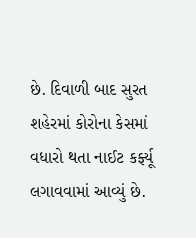છે. દિવાળી બાદ સુરત શહેરમાં કોરોના કેસમાં વધારો થતા નાઈટ કર્ફ્યૂ લગાવવામાં આવ્યું છે.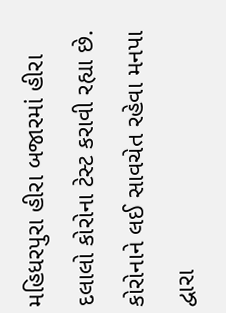મહિધરપુરા હીરા બજારમાં હીરા દલાલો કોરોના ટેસ્ટ કરાવી રહ્યા છે. કોરોનાને લઈ સાવચેત રહેવા મનપા દ્વારા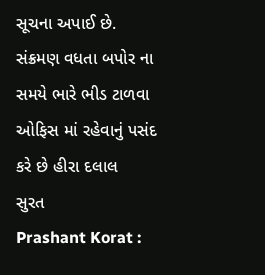સૂચના અપાઈ છે. સંક્રમણ વધતા બપોર ના સમયે ભારે ભીડ ટાળવા ઓફિસ માં રહેવાનું પસંદ કરે છે હીરા દલાલ
સુરત
Prashant Korat :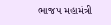ભાજપ મહામંત્રી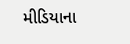મીડિયાના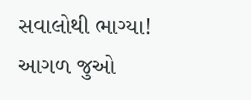સવાલોથી ભાગ્યા!
આગળ જુઓ